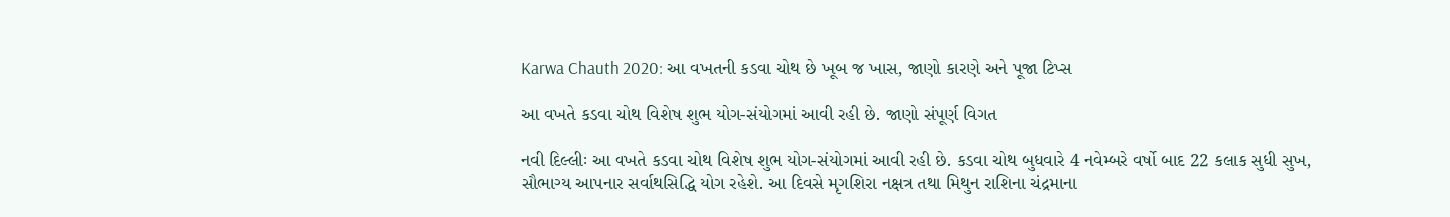Karwa Chauth 2020: આ વખતની કડવા ચોથ છે ખૂબ જ ખાસ, જાણો કારણે અને પૂજા ટિપ્સ

આ વખતે કડવા ચોથ વિશેષ શુભ યોગ-સંયોગમાં આવી રહી છે. જાણો સંપૂર્ણ વિગત

નવી દિલ્લીઃ આ વખતે કડવા ચોથ વિશેષ શુભ યોગ-સંયોગમાં આવી રહી છે. કડવા ચોથ બુધવારે 4 નવેમ્બરે વર્ષો બાદ 22 કલાક સુધી સુખ, સૌભાગ્ય આપનાર સર્વાથસિદ્ધિ યોગ રહેશે. આ દિવસે મૃગશિરા નક્ષત્ર તથા મિથુન રાશિના ચંદ્રમાના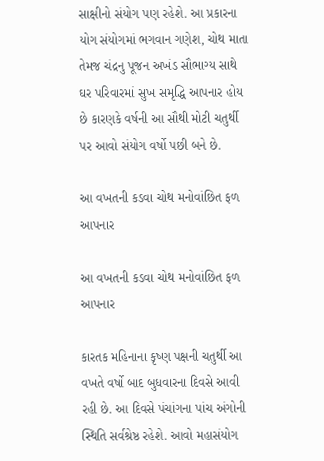સાક્ષીનો સંયોગ પણ રહેશે. આ પ્રકારના યોગ સંયોગમાં ભગવાન ગણેશ, ચોથ માતા તેમજ ચંદ્રનુ પૂજન અખંડ સૌભાગ્ય સાથે ઘર પરિવારમાં સુખ સમૃદ્ધિ આપનાર હોય છે કારણકે વર્ષની આ સૌથી મોટી ચતુર્થી પર આવો સંયોગ વર્ષો પછી બને છે.

આ વખતની કડવા ચોથ મનોવાંછિત ફળ આપનાર

આ વખતની કડવા ચોથ મનોવાંછિત ફળ આપનાર

કારતક મહિનાના કૃષ્ણ પક્ષની ચતુર્થી આ વખતે વર્ષો બાદ બુધવારના દિવસે આવી રહી છે. આ દિવસે પંચાંગના પાંચ અંગોની સ્થિતિ સર્વશ્રેષ્ઠ રહેશે. આવો મહાસંયોગ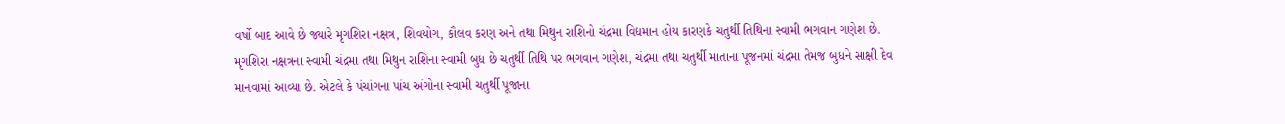વર્ષો બાદ આવે છે જ્યારે મૃગશિરા નક્ષત્ર, શિવયોગ, કૌલવ કરણ અને તથા મિથુન રાશિનો ચંદ્રમા વિદ્યમાન હોય કારણકે ચતુર્થી તિથિના સ્વામી ભગવાન ગણેશ છે. મૃગશિરા નક્ષત્રના સ્વામી ચંદ્રમા તથા મિથુન રાશિના સ્વામી બુધ છે ચતુર્થી તિથિ પર ભગવાન ગણેશ, ચંદ્રમા તથા ચતુર્થી માતાના પૂજનમાં ચંદ્રમા તેમજ બુધને સાક્ષી દેવ માનવામાં આવ્યા છે. એટલે કે પંચાંગના પાંચ અંગોના સ્વામી ચતુર્થી પૂજાના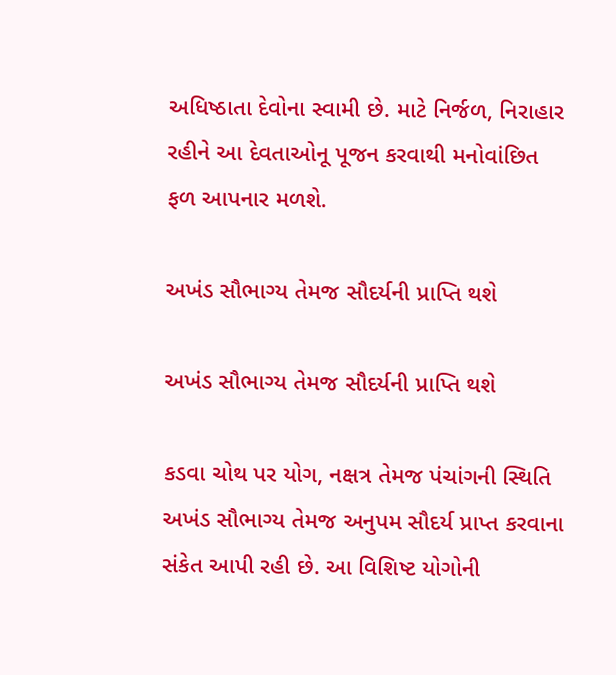અધિષ્ઠાતા દેવોના સ્વામી છે. માટે નિર્જળ, નિરાહાર રહીને આ દેવતાઓનૂ પૂજન કરવાથી મનોવાંછિત ફળ આપનાર મળશે.

અખંડ સૌભાગ્ય તેમજ સૌદર્યની પ્રાપ્તિ થશે

અખંડ સૌભાગ્ય તેમજ સૌદર્યની પ્રાપ્તિ થશે

કડવા ચોથ પર યોગ, નક્ષત્ર તેમજ પંચાંગની સ્થિતિ અખંડ સૌભાગ્ય તેમજ અનુપમ સૌદર્ય પ્રાપ્ત કરવાના સંકેત આપી રહી છે. આ વિશિષ્ટ યોગોની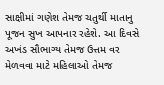સાક્ષીમાં ગણેશ તેમજ ચતુર્થી માતાનુ પૂજન સુખ આપનાર રહેશે. આ દિવસે અખંડ સૌભાગ્ય તેમજ ઉત્તમ વર મેળવવા માટે મહિલાઓ તેમજ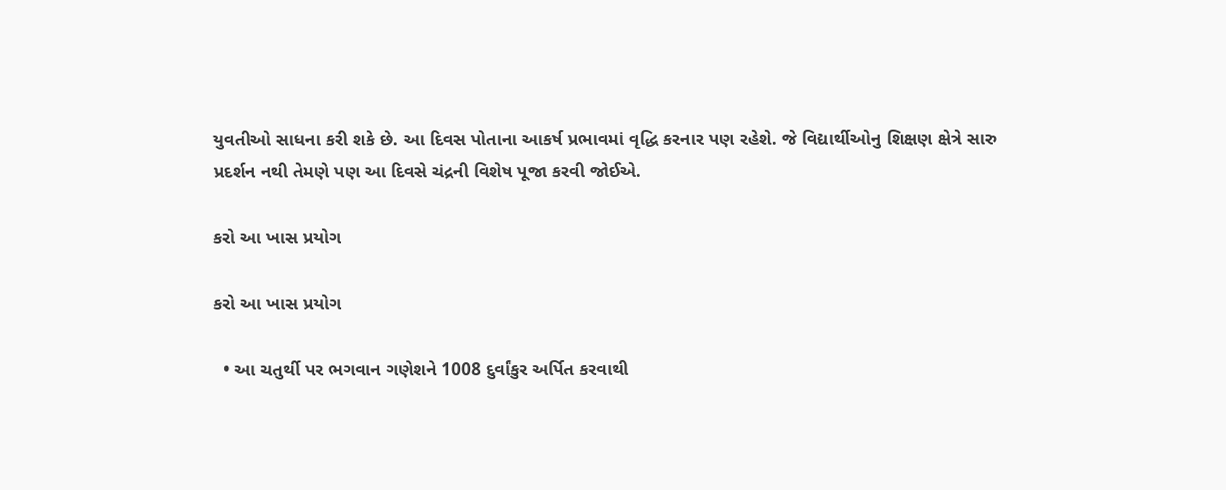યુવતીઓ સાધના કરી શકે છે. આ દિવસ પોતાના આકર્ષ પ્રભાવમાં વૃદ્ધિ કરનાર પણ રહેશે. જે વિદ્યાર્થીઓનુ શિક્ષણ ક્ષેત્રે સારુ પ્રદર્શન નથી તેમણે પણ આ દિવસે ચંદ્રની વિશેષ પૂજા કરવી જોઈએ.

કરો આ ખાસ પ્રયોગ

કરો આ ખાસ પ્રયોગ

  • આ ચતુર્થી પર ભગવાન ગણેશને 1008 દુર્વાંકુર અર્પિત કરવાથી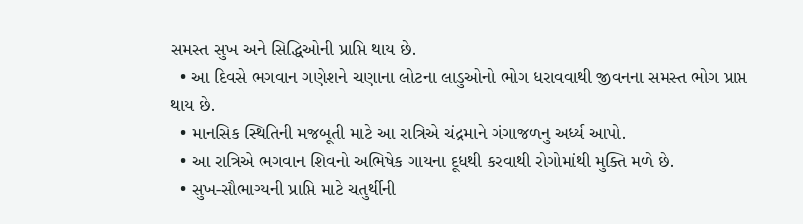સમસ્ત સુખ અને સિદ્ધિઓની પ્રાપ્તિ થાય છે.
  • આ દિવસે ભગવાન ગણેશને ચણાના લોટના લાડુઓનો ભોગ ધરાવવાથી જીવનના સમસ્ત ભોગ પ્રાપ્ત થાય છે.
  • માનસિક સ્થિતિની મજબૂતી માટે આ રાત્રિએ ચંદ્રમાને ગંગાજળનુ અર્ધ્ય આપો.
  • આ રાત્રિએ ભગવાન શિવનો અભિષેક ગાયના દૂધથી કરવાથી રોગોમાંથી મુક્તિ મળે છે.
  • સુખ-સૌભાગ્યની પ્રાપ્તિ માટે ચતુર્થીની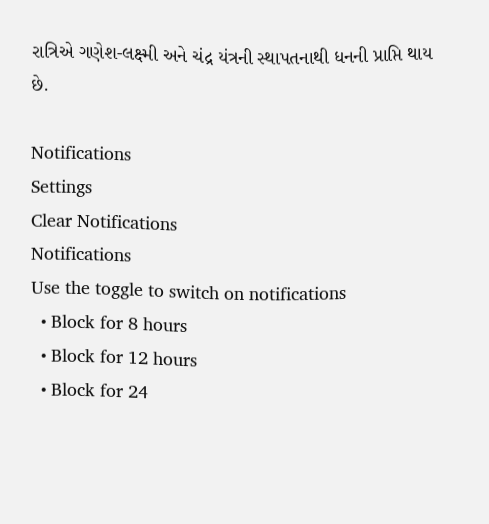રાત્રિએ ગણેશ-લક્ષ્મી અને ચંદ્ર યંત્રની સ્થાપતનાથી ધનની પ્રાપ્તિ થાય છે.

Notifications
Settings
Clear Notifications
Notifications
Use the toggle to switch on notifications
  • Block for 8 hours
  • Block for 12 hours
  • Block for 24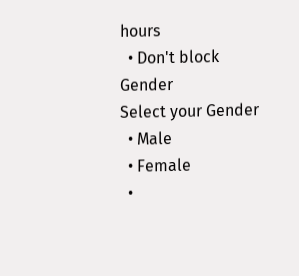hours
  • Don't block
Gender
Select your Gender
  • Male
  • Female
  •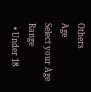Others
Age
Select your Age Range
  • Under 18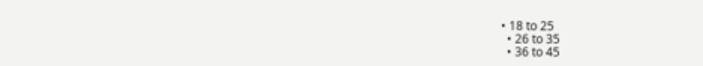• 18 to 25
  • 26 to 35
  • 36 to 45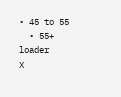• 45 to 55
  • 55+
loader
X